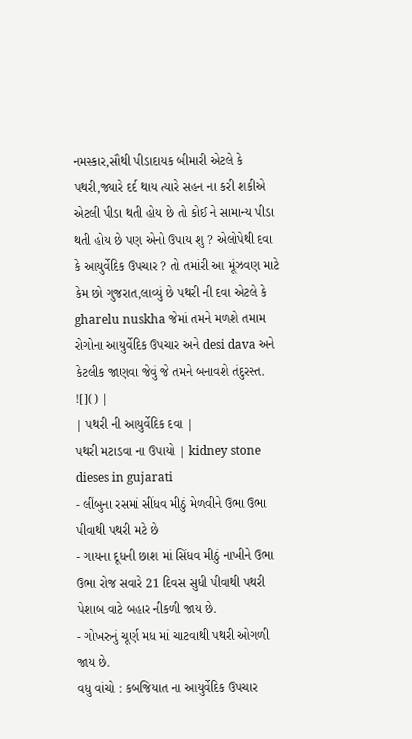નમસ્કાર,સૌથી પીડાદાયક બીમારી એટલે કે પથરી,જ્યારે દર્દ થાય ત્યારે સહન ના કરી શકીએ એટલી પીડા થતી હોય છે તો કોઈ ને સામાન્ય પીડા થતી હોય છે પણ એનો ઉપાય શુ ? એલોપેથી દવા કે આયુર્વેદિક ઉપચાર ? તો તમાંરી આ મૂંઝવણ માટે કેમ છો ગુજરાત,લાવ્યું છે પથરી ની દવા એટલે કે gharelu nuskha જેમાં તમને મળશે તમામ રોગોના આયુર્વેદિક ઉપચાર અને desi dava અને કેટલીક જાણવા જેવું જે તમને બનાવશે તંદુરસ્ત.
![]() |
| પથરી ની આયુર્વેદિક દવા |
પથરી મટાડવા ના ઉપાયો | kidney stone dieses in gujarati
- લીંબુના રસમાં સીંધવ મીઠું મેળવીને ઉભા ઉભા પીવાથી પથરી મટે છે
- ગાયના દૂધની છાશ માં સિંધવ મીઠું નાખીને ઉભા ઉભા રોજ સવારે 21 દિવસ સુધી પીવાથી પથરી પેશાબ વાટે બહાર નીકળી જાય છે.
- ગોખરુનું ચૂર્ણ મધ માં ચાટવાથી પથરી ઓગળી જાય છે.
વધુ વાંચો : કબજિયાત ના આયુર્વેદિક ઉપચાર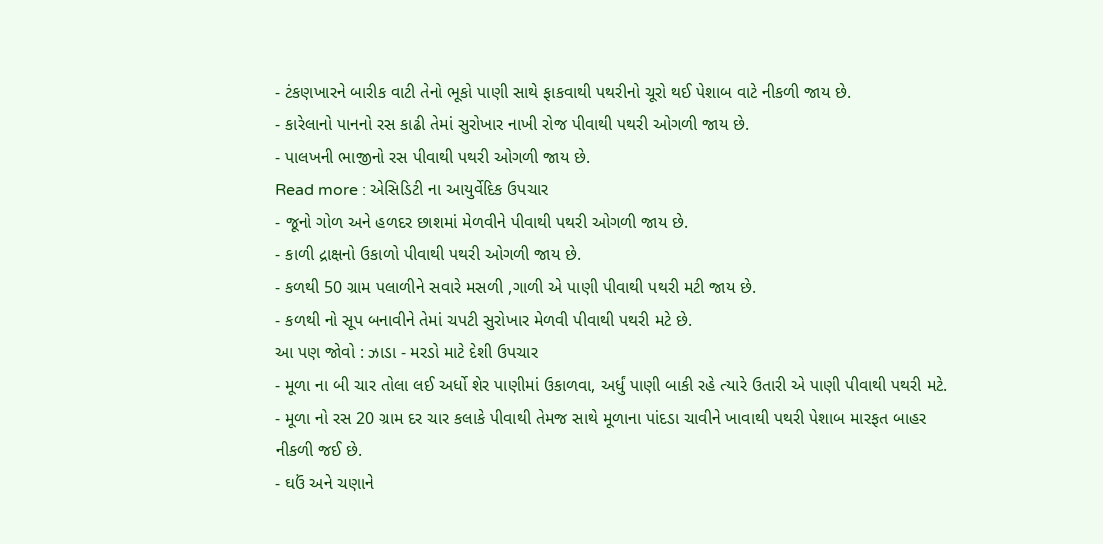- ટંકણખારને બારીક વાટી તેનો ભૂકો પાણી સાથે ફાકવાથી પથરીનો ચૂરો થઈ પેશાબ વાટે નીકળી જાય છે.
- કારેલાનો પાનનો રસ કાઢી તેમાં સુરોખાર નાખી રોજ પીવાથી પથરી ઓગળી જાય છે.
- પાલખની ભાજીનો રસ પીવાથી પથરી ઓગળી જાય છે.
Read more : એસિડિટી ના આયુર્વેદિક ઉપચાર
- જૂનો ગોળ અને હળદર છાશમાં મેળવીને પીવાથી પથરી ઓગળી જાય છે.
- કાળી દ્રાક્ષનો ઉકાળો પીવાથી પથરી ઓગળી જાય છે.
- કળથી 50 ગ્રામ પલાળીને સવારે મસળી ,ગાળી એ પાણી પીવાથી પથરી મટી જાય છે.
- કળથી નો સૂપ બનાવીને તેમાં ચપટી સુરોખાર મેળવી પીવાથી પથરી મટે છે.
આ પણ જોવો : ઝાડા - મરડો માટે દેશી ઉપચાર
- મૂળા ના બી ચાર તોલા લઈ અર્ધો શેર પાણીમાં ઉકાળવા, અર્ધું પાણી બાકી રહે ત્યારે ઉતારી એ પાણી પીવાથી પથરી મટે.
- મૂળા નો રસ 20 ગ્રામ દર ચાર કલાકે પીવાથી તેમજ સાથે મૂળાના પાંદડા ચાવીને ખાવાથી પથરી પેશાબ મારફત બાહર નીકળી જઈ છે.
- ઘઉં અને ચણાને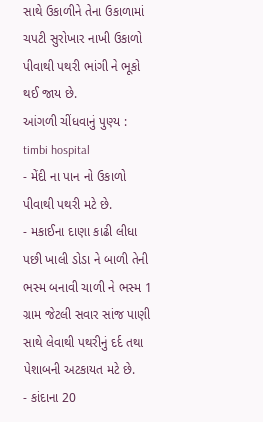સાથે ઉકાળીને તેના ઉકાળામાં ચપટી સુરોખાર નાખી ઉકાળો પીવાથી પથરી ભાંગી ને ભૂકો થઈ જાય છે.
આંગળી ચીંધવાનું પુણ્ય : timbi hospital
- મેંદી ના પાન નો ઉકાળો પીવાથી પથરી મટે છે.
- મકાઈના દાણા કાઢી લીધા પછી ખાલી ડોડા ને બાળી તેની ભસ્મ બનાવી ચાળી ને ભસ્મ 1 ગ્રામ જેટલી સવાર સાંજ પાણી સાથે લેવાથી પથરીનું દર્દ તથા પેશાબની અટકાયત મટે છે.
- કાંદાના 20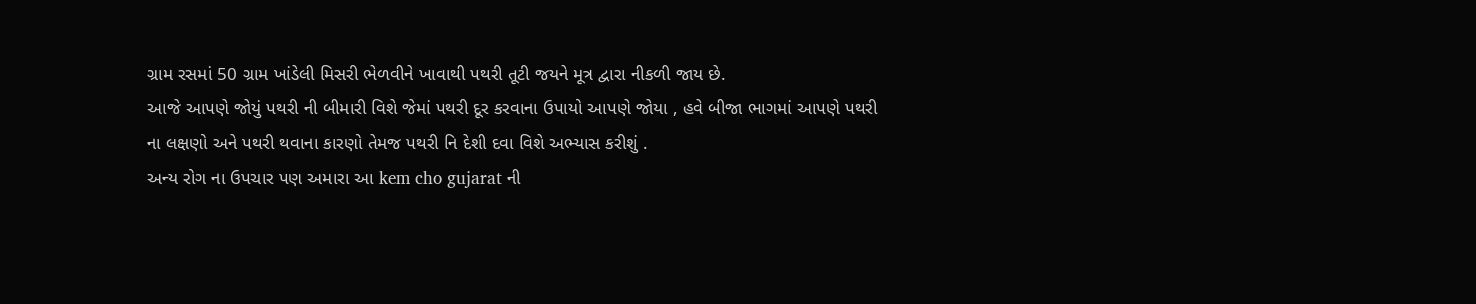ગ્રામ રસમાં 50 ગ્રામ ખાંડેલી મિસરી ભેળવીને ખાવાથી પથરી તૂટી જયને મૂત્ર દ્વારા નીકળી જાય છે.
આજે આપણે જોયું પથરી ની બીમારી વિશે જેમાં પથરી દૂર કરવાના ઉપાયો આપણે જોયા , હવે બીજા ભાગમાં આપણે પથરી ના લક્ષણો અને પથરી થવાના કારણો તેમજ પથરી નિ દેશી દવા વિશે અભ્યાસ કરીશું .
અન્ય રોગ ના ઉપચાર પણ અમારા આ kem cho gujarat ની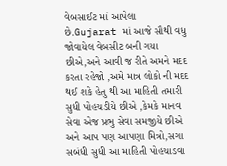વેબસાઈટ માં આપેલા છે.Gujarat માં આજે સૌથી વધુ જોવાયેલ વેબસીટ બની ગયા છીએ,અને આવી જ રીતે અમને મદદ કરતા રહેજો ,અમે માત્ર લોકો ની મદદ થઈ શકે હેતુ થી આ માહિતી તમારી સુધી પોહચડીયે છીએ ,કેમકે માનવ સેવા એજ પ્રભુ સેવા સમજીયે છીએ અને આપ પણ આપણા મિત્રો,સગા સબંધી સુધી આ માહિતી પોહચાડવા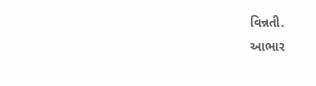વિન્નતી.
આભાર